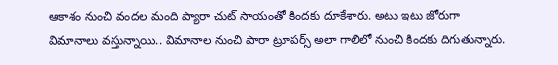ఆకాశం నుంచి వందల మంది ప్యారా చుట్ సాయంతో కిందకు దూకేశారు. అటు ఇటు జోరుగా విమానాలు వస్తున్నాయి.. విమానాల నుంచి పారా ట్రూపర్స్ అలా గాలిలో నుంచి కిందకు దిగుతున్నారు.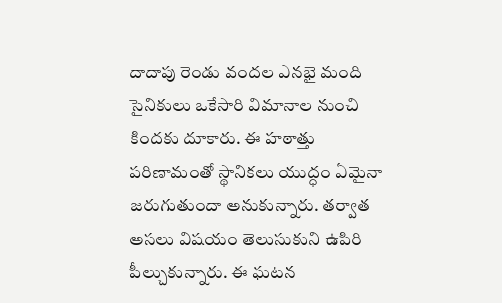దాదాపు రెండు వందల ఎనభై మంది సైనికులు ఒకేసారి విమానాల నుంచి కిందకు దూకారు. ఈ హఠాత్తు పరిణామంతో స్థానికలు యుద్ధం ఏమైనా జరుగుతుందా అనుకున్నారు. తర్వాత అసలు విషయం తెలుసుకుని ఉపిరి పీల్చుకున్నారు. ఈ ఘటన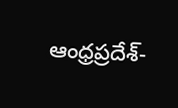ఆంధ్రప్రదేశ్-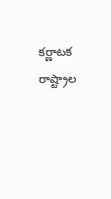కర్ణాటక రాష్ట్రాల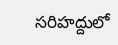సరిహద్దులో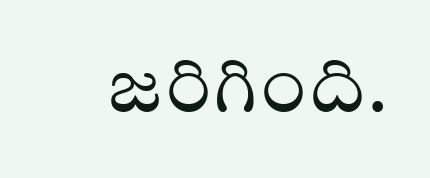జరిగింది.